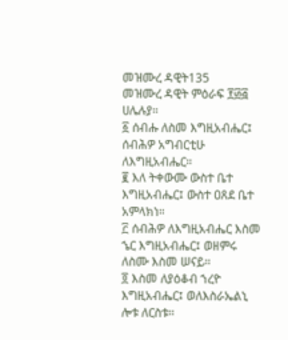መዝሙረ ዳዊት135
መዝሙረ ዳዊት ምዕራፍ ፻፴፭ ሀሌሉያ።
፩ ሰብሑ ለስመ እግዚአብሔር፤ ሰብሕዎ አግብርቲሁ ለእግዚአብሔር።
፪ እለ ትቀውሙ ውስተ ቤተ እግዚአብሔር፤ ውስተ ዐጸደ ቤተ አምላክነ።
፫ ሰብሕዎ ለእግዚአብሔር እስመ ኄር እግዚአብሔር፤ ወዘምሩ ለስሙ እስመ ሠናይ።
፬ እስመ ለያዕቆብ ኀረዮ እግዚአብሔር፤ ወለእስራኤልኒ ሎቱ ለርስቱ።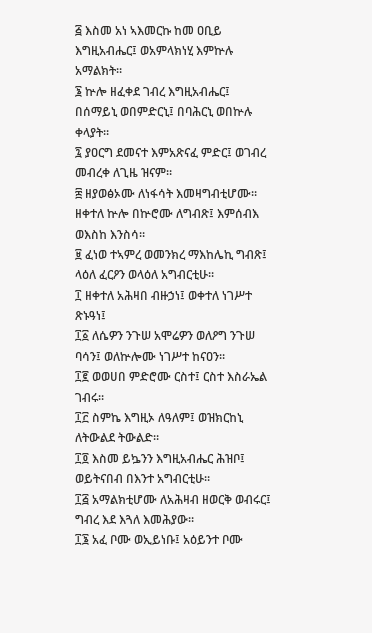፭ እስመ አነ ኣእመርኩ ከመ ዐቢይ እግዚአብሔር፤ ወአምላክነሂ እምኵሉ አማልክት።
፮ ኵሎ ዘፈቀደ ገብረ እግዚአብሔር፤ በሰማይኒ ወበምድርኒ፤ በባሕርኒ ወበኵሉ ቀላያት።
፯ ያዐርግ ደመናተ እምአጽናፈ ምድር፤ ወገብረ መብረቀ ለጊዜ ዝናም።
፰ ዘያወፅኦሙ ለነፋሳት እመዛግብቲሆሙ። ዘቀተለ ኵሎ በኵሮሙ ለግብጽ፤ እምሰብእ ወእስከ እንስሳ።
፱ ፈነወ ተኣምረ ወመንክረ ማእከሌኪ ግብጽ፤ ላዕለ ፈርዖን ወላዕለ አግብርቲሁ።
፲ ዘቀተለ አሕዛበ ብዙኃነ፤ ወቀተለ ነገሥተ ጽኑዓነ፤
፲፩ ለሴዎን ንጉሠ አሞሬዎን ወለዖግ ንጉሠ ባሳን፤ ወለኵሎሙ ነገሥተ ከናዐን።
፲፪ ወወሀበ ምድሮሙ ርስተ፤ ርስተ እስራኤል ገብሩ።
፲፫ ስምኬ እግዚኦ ለዓለም፤ ወዝክርከኒ ለትውልደ ትውልድ።
፲፬ እስመ ይኴንን እግዚአብሔር ሕዝቦ፤ ወይትናበብ በእንተ አግብርቲሁ።
፲፭ አማልክቲሆሙ ለአሕዛብ ዘወርቅ ወብሩር፤ ግብረ እደ እጓለ እመሕያው።
፲፮ አፈ ቦሙ ወኢይነቡ፤ አዕይንተ ቦሙ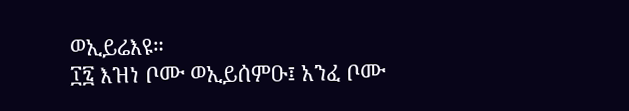ወኢይሬእዩ።
፲፯ እዝነ ቦሙ ወኢይሰምዑ፤ አንፈ ቦሙ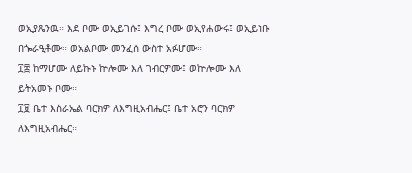ወኢያጼንዉ። እደ ቦሙ ወኢይገሱ፤ እግረ ቦሙ ወኢየሐውሩ፤ ወኢይነቡ በጐራዒቶሙ። ወአልቦሙ መንፈሰ ውስተ አፉሆሙ።
፲፰ ከማሆሙ ለይኩኑ ኵሎሙ እለ ገብርዎሙ፤ ወኵሎሙ እለ ይትአመኑ ቦሙ።
፲፱ ቤተ እስራኤል ባርክዎ ለእግዚአብሔር፤ ቤተ አሮን ባርክዎ ለእግዚአብሔር።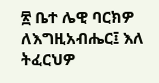፳ ቤተ ሌዊ ባርክዎ ለእግዚአብሔር፤ እለ ትፈርህዎ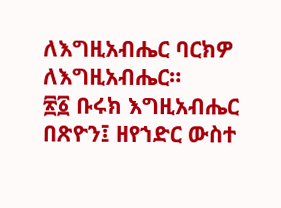ለእግዚአብሔር ባርክዎ ለእግዚአብሔር።
፳፩ ቡሩክ እግዚአብሔር በጽዮን፤ ዘየኀድር ውስተ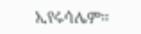ኢየሩሳሌም።